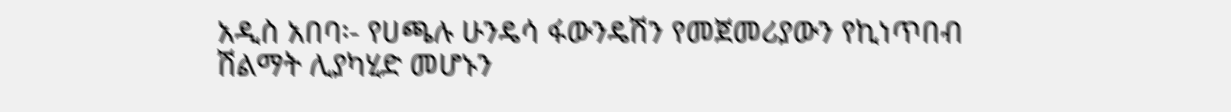አዲስ አበባ፡- የሀጫሉ ሁንዴሳ ፋውንዴሽን የመጀመሪያውን የኪነጥበብ ሽልማት ሊያካሂድ መሆኑን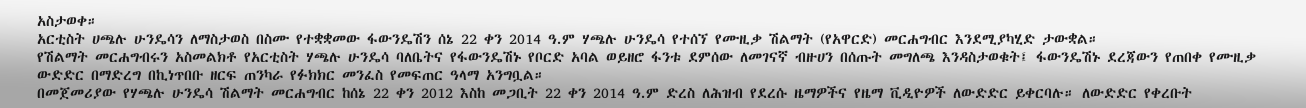አስታወቀ።
አርቲስት ሀጫሉ ሁንዴሳን ለማስታወስ በስሙ የተቋቋመው ፋውንዴሽን ሰኔ 22 ቀን 2014 ዓ.ም ሃጫሉ ሁንዴሳ የተሰኘ የሙዚቃ ሽልማት (የአዋርድ) መርሐግብር እንደሚያካሂድ ታውቋል።
የሽልማት መርሐግብሩን አስመልክቶ የአርቲስት ሃጫሉ ሁንዴሳ ባለቤትና የፋውንዴሽኑ የቦርድ አባል ወይዘሮ ፋንቱ ደምሰው ለመገናኛ ብዙሀን በሰጡት መግለጫ እንዳስታወቁት፤ ፋውንዴሽኑ ደረጃውን የጠበቀ የሙዚቃ ውድድር በማድረግ በኪነጥበቡ ዘርፍ ጠንካራ የፉክክር መንፈስ የመፍጠር ዓላማ አንግቧል።
በመጀመሪያው የሃጫሉ ሁንዴሳ ሽልማት መርሐግብር ከሰኔ 22 ቀን 2012 እስከ መጋቢት 22 ቀን 2014 ዓ.ም ድረስ ለሕዝብ የደረሱ ዜማዎችና የዜማ ቪዲዮዎች ለውድድር ይቀርባሉ። ለውድድር የቀረቡት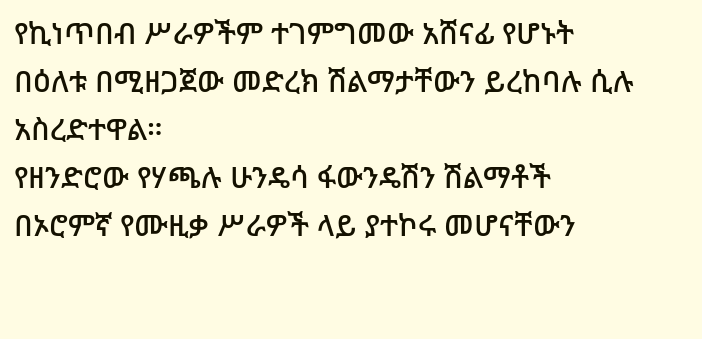የኪነጥበብ ሥራዎችም ተገምግመው አሸናፊ የሆኑት በዕለቱ በሚዘጋጀው መድረክ ሽልማታቸውን ይረከባሉ ሲሉ አስረድተዋል።
የዘንድሮው የሃጫሉ ሁንዴሳ ፋውንዴሽን ሽልማቶች በኦሮምኛ የሙዚቃ ሥራዎች ላይ ያተኮሩ መሆናቸውን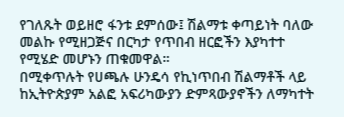የገለጹት ወይዘሮ ፋንቱ ደምሰው፤ ሽልማቱ ቀጣይነት ባለው መልኩ የሚዘጋጅና በርካታ የጥበብ ዘርፎችን እያካተተ የሚሄድ መሆኑን ጠቁመዋል።
በሚቀጥሉት የሀጫሉ ሁንዴሳ የኪነጥበብ ሽልማቶች ላይ ከኢትዮጵያም አልፎ አፍሪካውያን ድምጻውያኖችን ለማካተት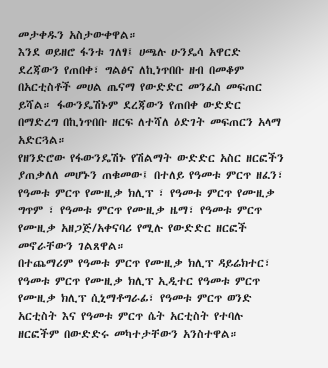መታቀዱን አስታውቀዋል።
እንደ ወይዘሮ ፋንቱ ገለፃ፤ ሀጫሉ ሁንዴሳ አዋርድ ደረጃውን የጠበቀ፣ ግልፅና ለኪነጥበቡ ዘብ በመቆም በአርቲስቶች መሀል ጤናማ የውድድር መንፈስ መፍጠር ይሻል። ፋውንዴሽኑም ደረጃውን የጠበቀ ውድድር በማድረግ በኪነጥበቡ ዘርፍ ለተሻለ ዕድገት መፍጠርን አላማ አድርጓል።
የዘንድሮው የፋውንዴሽኑ የሽልማት ውድድር አስር ዘርፎችን ያጠቃለለ መሆኑን ጠቁመው፤ በተለይ የዓመቱ ምርጥ ዘፈን፣ የዓመቱ ምርጥ የሙዚቃ ክሊፕ ፣ የዓመቱ ምርጥ የሙዚቃ ግጥም ፣ የዓመቱ ምርጥ የሙዚቃ ዜማ፣ የዓመቱ ምርጥ የሙዚቃ አዘጋጅ/አቀናባሪ የሚሉ የውድድር ዘርፎች መኖራቸውን ገልጸዋል።
በተጨማሪም የዓመቱ ምርጥ የሙዚቃ ክሊፕ ዳይሬክተር፣ የዓመቱ ምርጥ የሙዚቃ ክሊፕ ኢዲተር የዓመቱ ምርጥ የሙዚቃ ክሊፕ ሲኒማቶግራፊ፣ የዓመቱ ምርጥ ወንድ አርቲስት እና የዓመቱ ምርጥ ሴት አርቲስት የተባሉ ዘርፎችም በውድድሩ መካተታቸውን አንስተዋል።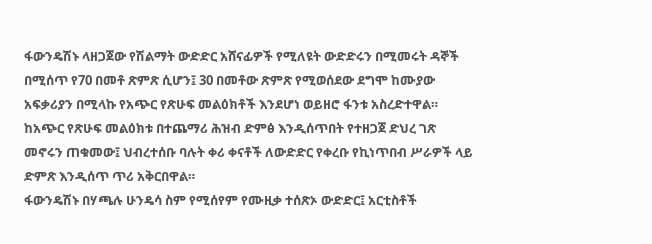ፋውንዴሽኑ ላዘጋጀው የሽልማት ውድድር አሸናፊዎች የሚለዩት ውድድሩን በሚመሩት ዳኞች በሚሰጥ የ70 በመቶ ጽምጽ ሲሆን፤ 30 በመቶው ጽምጽ የሚወሰደው ደግሞ ከሙያው አፍቃሪያን በሚላኩ የአጭር የጽሁፍ መልዕክቶች እንደሆነ ወይዘሮ ፋንቱ አስረድተዋል።
ከአጭር የጽሁፍ መልዕክቱ በተጨማሪ ሕዝብ ድምፅ እንዲሰጥበት የተዘጋጀ ድህረ ገጽ መኖሩን ጠቁመው፤ ህብረተሰቡ ባሉት ቀሪ ቀናቶች ለውድድር የቀረቡ የኪነጥበብ ሥራዎች ላይ ድምጽ እንዲሰጥ ጥሪ አቅርበዋል።
ፋውንዴሽኑ በሃጫሉ ሁንዴሳ ስም የሚሰየም የሙዚቃ ተሰጽኦ ውድድር፤ አርቲስቶች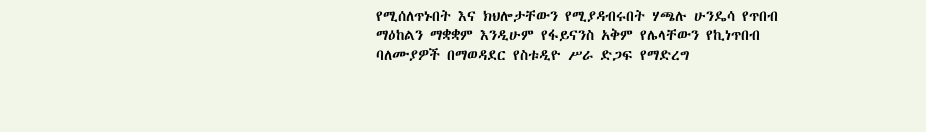የሚሰለጥኑበት እና ክህሎታቸውን የሚያዳብሩበት ሃጫሉ ሁንዴሳ የጥበብ ማዕከልን ማቋቋም እንዲሁም የፋይናንስ አቅም የሌላቸውን የኪነጥበብ ባለሙያዎች በማወዳደር የስቱዲዮ ሥራ ድጋፍ የማድረግ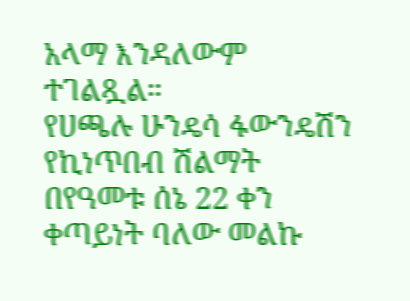አላማ እንዳለውም ተገልጿል።
የሀጫሉ ሁንዴሳ ፋውንዴሽን የኪነጥበብ ሽልማት በየዓመቱ ሰኔ 22 ቀን ቀጣይነት ባለው መልኩ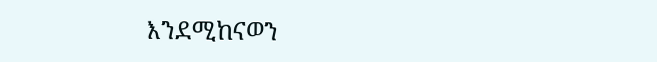እንደሚከናወን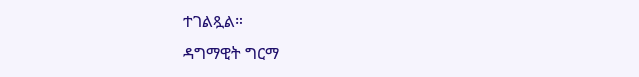ተገልጿል።
ዳግማዊት ግርማ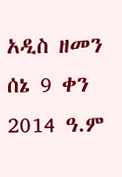አዲስ ዘመን ሰኔ 9 ቀን 2014 ዓ.ም